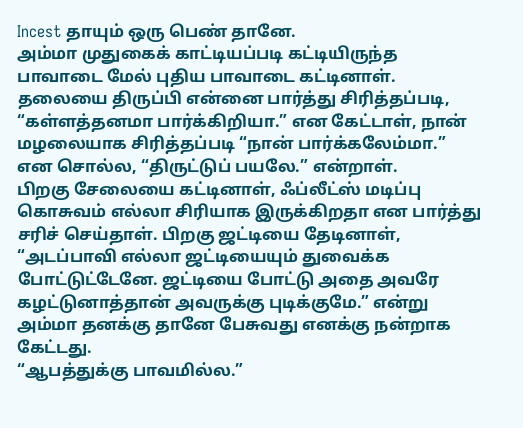Incest தாயும் ஒரு பெண் தானே.
அம்மா முதுகைக் காட்டியப்படி கட்டியிருந்த பாவாடை மேல் புதிய பாவாடை கட்டினாள். தலையை திருப்பி என்னை பார்த்து சிரித்தப்படி, “கள்ளத்தனமா பார்க்கிறியா.” என கேட்டாள், நான் மழலையாக சிரித்தப்படி “நான் பார்க்கலேம்மா.” என சொல்ல, “திருட்டுப் பயலே.” என்றாள்.
பிறகு சேலையை கட்டினாள், ஃப்லீட்ஸ் மடிப்பு கொசுவம் எல்லா சிரியாக இருக்கிறதா என பார்த்து சரிச் செய்தாள். பிறகு ஜட்டியை தேடினாள், “அடப்பாவி எல்லா ஜட்டியையும் துவைக்க போட்டுட்டேனே. ஜட்டியை போட்டு அதை அவரே கழட்டுனாத்தான் அவருக்கு புடிக்குமே.” என்று அம்மா தனக்கு தானே பேசுவது எனக்கு நன்றாக கேட்டது.
“ஆபத்துக்கு பாவமில்ல.”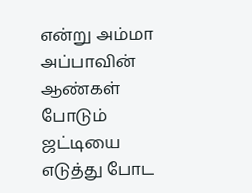என்று அம்மா அப்பாவின் ஆண்கள் போடும் ஜட்டியை எடுத்து போட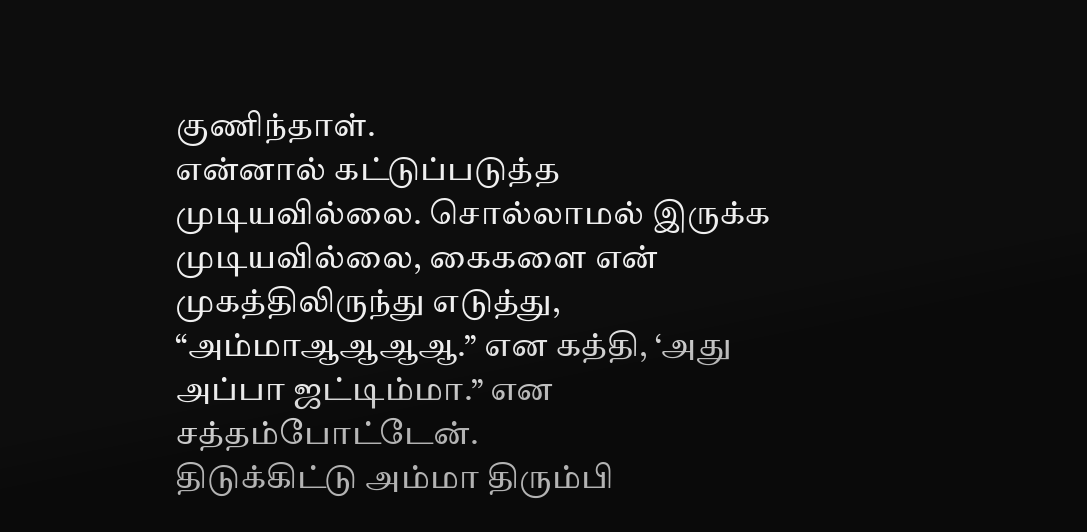குணிந்தாள்.
என்னால் கட்டுப்படுத்த முடியவில்லை. சொல்லாமல் இருக்க முடியவில்லை, கைகளை என் முகத்திலிருந்து எடுத்து, “அம்மாஆஆஆஆ.” என கத்தி, ‘அது அப்பா ஜட்டிம்மா.” என சத்தம்போட்டேன்.
திடுக்கிட்டு அம்மா திரும்பி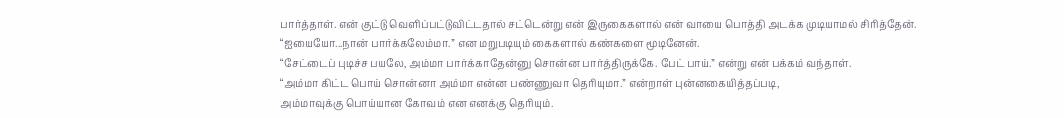பார்த்தாள். என் குட்டு வெளிப்பட்டுவிட்டதால் சட்டென்று என் இருகைகளால் என் வாயை பொத்தி அடக்க முடியாமல் சிரித்தேன்.
“ஐயையோ...நான் பார்க்கலேம்மா.” என மறுபடியும் கைகளால் கண்களை மூடினேன்.
“சேட்டைப் புடிச்ச பயலே, அம்மா பார்க்காதேன்னு சொன்ன பார்த்திருக்கே. பேட் பாய்.” என்று என் பக்கம் வந்தாள்.
“அம்மா கிட்ட பொய் சொன்னா அம்மா என்ன பண்ணுவா தெரியுமா.” என்றாள் புன்னகையித்தப்படி,
அம்மாவுக்கு பொய்யான கோவம் என எனக்கு தெரியும்.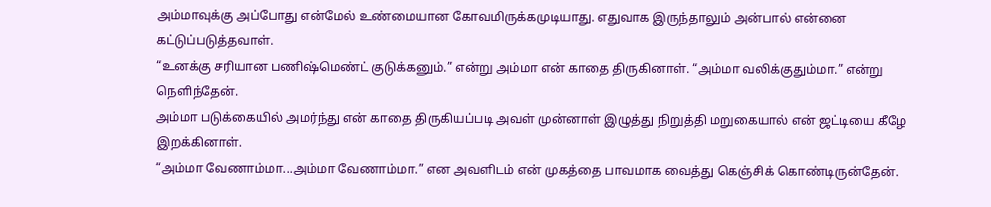அம்மாவுக்கு அப்போது என்மேல் உண்மையான கோவமிருக்கமுடியாது. எதுவாக இருந்தாலும் அன்பால் என்னை கட்டுப்படுத்தவாள்.
“உனக்கு சரியான பணிஷ்மெண்ட் குடுக்கனும்.” என்று அம்மா என் காதை திருகினாள். “அம்மா வலிக்குதும்மா.” என்று நெளிந்தேன்.
அம்மா படுக்கையில் அமர்ந்து என் காதை திருகியப்படி அவள் முன்னாள் இழுத்து நிறுத்தி மறுகையால் என் ஜட்டியை கீழே இறக்கினாள்.
“அம்மா வேணாம்மா...அம்மா வேணாம்மா.” என அவளிடம் என் முகத்தை பாவமாக வைத்து கெஞ்சிக் கொண்டிருன்தேன்.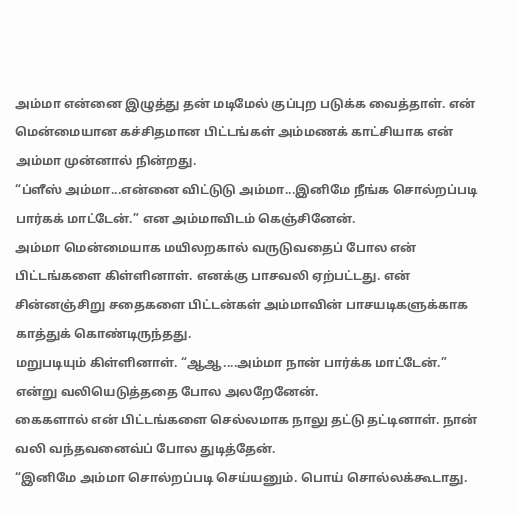அம்மா என்னை இழுத்து தன் மடிமேல் குப்புற படுக்க வைத்தாள். என் மென்மையான கச்சிதமான பிட்டங்கள் அம்மணக் காட்சியாக என் அம்மா முன்னால் நின்றது.
“ப்ளீஸ் அம்மா...என்னை விட்டுடு அம்மா...இனிமே நீங்க சொல்றப்படி பார்கக் மாட்டேன்.” என அம்மாவிடம் கெஞ்சினேன்.
அம்மா மென்மையாக மயிலறகால் வருடுவதைப் போல என் பிட்டங்களை கிள்ளினாள். எனக்கு பாசவலி ஏற்பட்டது. என் சின்னஞ்சிறு சதைகளை பிட்டன்கள் அம்மாவின் பாசயடிகளுக்காக காத்துக் கொண்டிருந்தது.
மறுபடியும் கிள்ளினாள். “ஆஆ....அம்மா நான் பார்க்க மாட்டேன்.” என்று வலியெடுத்ததை போல அலறேனேன்.
கைகளால் என் பிட்டங்களை செல்லமாக நாலு தட்டு தட்டினாள். நான் வலி வந்தவனைவ்ப் போல துடித்தேன்.
“இனிமே அம்மா சொல்றப்படி செய்யனும். பொய் சொல்லக்கூடாது.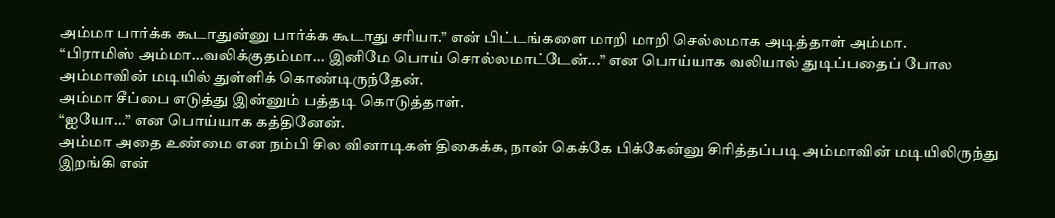அம்மா பார்க்க கூடாதுன்னு பார்க்க கூடாது சரியா.” என் பிட்டங்களை மாறி மாறி செல்லமாக அடித்தாள் அம்மா.
“பிராமிஸ் அம்மா...வலிக்குதம்மா... இனிமே பொய் சொல்லமாட்டேன்...” என பொய்யாக வலியால் துடிப்பதைப் போல அம்மாவின் மடியில் துள்ளிக் கொண்டிருந்தேன்.
அம்மா சீப்பை எடுத்து இன்னும் பத்தடி கொடுத்தாள்.
“ஐயோ...” என பொய்யாக கத்தினேன்.
அம்மா அதை உண்மை என நம்பி சில வினாடிகள் திகைக்க, நான் கெக்கே பிக்கேன்னு சிரித்தப்படி அம்மாவின் மடியிலிருந்து இறங்கி என்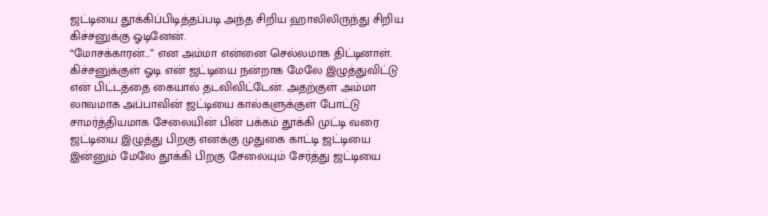ஜட்டியை தூக்கிப்பிடித்தப்படி அந்த சிறிய ஹாலிலிருந்து சிறிய கிச்சனுக்கு ஓடினேன்.
“மோசக்காரன்...” என அம்மா என்னை செல்லமாக திட்டினாள்.
கிச்சனுக்குள் ஓடி என் ஜட்டியை நன்றாக மேலே இழுத்துவிட்டு என் பிட்டத்தை கையால் தடவிவிட்டேன். அதற்குள் அம்மா லாவமாக அப்பாவின் ஜட்டியை கால்களுக்குள் போட்டு சாமர்த்தியமாக சேலையின் பின் பக்கம் தூக்கி முட்டி வரை ஜட்டியை இழுத்து பிறகு எனக்கு முதுகை காட்டி ஜட்டியை இன்னும் மேலே தூக்கி பிறகு சேலையும் சேர்த்து ஜட்டியை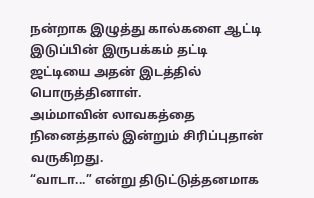நன்றாக இழுத்து கால்களை ஆட்டி இடுப்பின் இருபக்கம் தட்டி ஜட்டியை அதன் இடத்தில் பொருத்தினாள்.
அம்மாவின் லாவகத்தை நினைத்தால் இன்றும் சிரிப்புதான் வருகிறது.
“வாடா...” என்று திடுட்டுத்தனமாக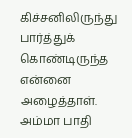கிச்சனிலிருந்து பார்த்துக் கொண்டிருந்த என்னை அழைத்தாள்.
அம்மா பாதி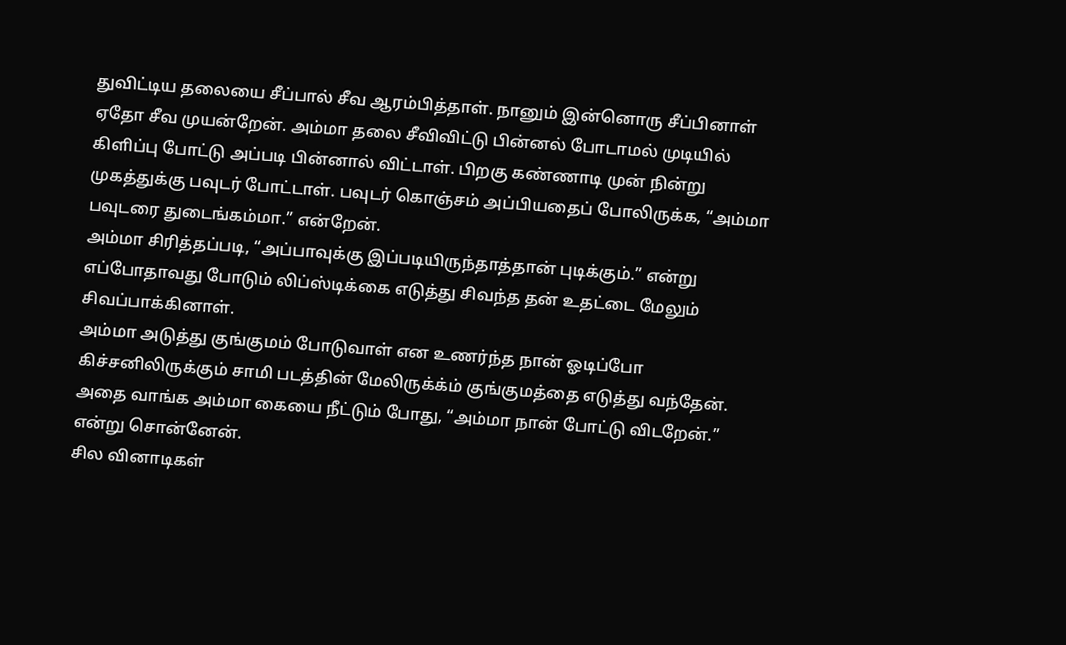துவிட்டிய தலையை சீப்பால் சீவ ஆரம்பித்தாள். நானும் இன்னொரு சீப்பினாள் ஏதோ சீவ முயன்றேன். அம்மா தலை சீவிவிட்டு பின்னல் போடாமல் முடியில் கிளிப்பு போட்டு அப்படி பின்னால் விட்டாள். பிறகு கண்ணாடி முன் நின்று முகத்துக்கு பவுடர் போட்டாள். பவுடர் கொஞ்சம் அப்பியதைப் போலிருக்க, “அம்மா பவுடரை துடைங்கம்மா.” என்றேன்.
அம்மா சிரித்தப்படி, “அப்பாவுக்கு இப்படியிருந்தாத்தான் புடிக்கும்.” என்று எப்போதாவது போடும் லிப்ஸ்டிக்கை எடுத்து சிவந்த தன் உதட்டை மேலும் சிவப்பாக்கினாள்.
அம்மா அடுத்து குங்குமம் போடுவாள் என உணர்ந்த நான் ஓடிப்போ கிச்சனிலிருக்கும் சாமி படத்தின் மேலிருக்க்ம் குங்குமத்தை எடுத்து வந்தேன். அதை வாங்க அம்மா கையை நீட்டும் போது, “அம்மா நான் போட்டு விடறேன்.” என்று சொன்னேன்.
சில வினாடிகள்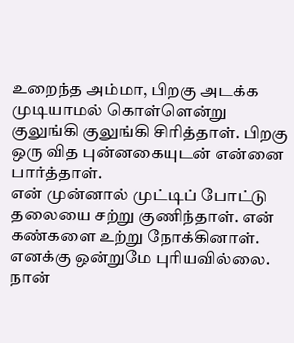உறைந்த அம்மா, பிறகு அடக்க முடியாமல் கொள்ளென்று குலுங்கி குலுங்கி சிரித்தாள். பிறகு ஒரு வித புன்னகையுடன் என்னை பார்த்தாள்.
என் முன்னால் முட்டிப் போட்டு தலையை சற்று குணிந்தாள். என் கண்களை உற்று நோக்கினாள். எனக்கு ஒன்றுமே புரியவில்லை. நான்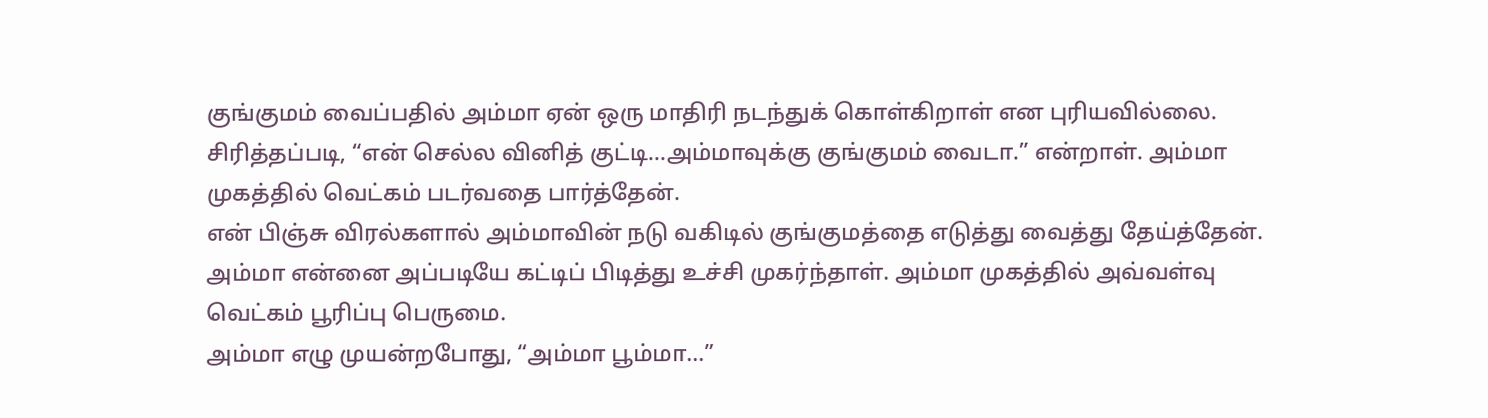குங்குமம் வைப்பதில் அம்மா ஏன் ஒரு மாதிரி நடந்துக் கொள்கிறாள் என புரியவில்லை.
சிரித்தப்படி, “என் செல்ல வினித் குட்டி...அம்மாவுக்கு குங்குமம் வைடா.” என்றாள். அம்மா முகத்தில் வெட்கம் படர்வதை பார்த்தேன்.
என் பிஞ்சு விரல்களால் அம்மாவின் நடு வகிடில் குங்குமத்தை எடுத்து வைத்து தேய்த்தேன்.
அம்மா என்னை அப்படியே கட்டிப் பிடித்து உச்சி முகர்ந்தாள். அம்மா முகத்தில் அவ்வள்வு வெட்கம் பூரிப்பு பெருமை.
அம்மா எழு முயன்றபோது, “அம்மா பூம்மா...”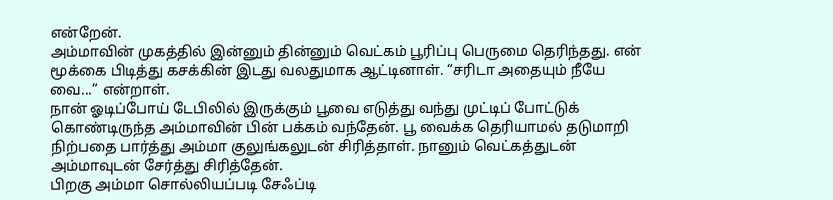என்றேன்.
அம்மாவின் முகத்தில் இன்னும் தின்னும் வெட்கம் பூரிப்பு பெருமை தெரிந்தது. என் மூக்கை பிடித்து கசக்கின் இடது வலதுமாக ஆட்டினாள். “சரிடா அதையும் நீயே வை...” என்றாள்.
நான் ஓடிப்போய் டேபிலில் இருக்கும் பூவை எடுத்து வந்து முட்டிப் போட்டுக் கொண்டிருந்த அம்மாவின் பின் பக்கம் வந்தேன். பூ வைக்க தெரியாமல் தடுமாறி நிற்பதை பார்த்து அம்மா குலுங்கலுடன் சிரித்தாள். நானும் வெட்கத்துடன் அம்மாவுடன் சேர்த்து சிரித்தேன்.
பிறகு அம்மா சொல்லியப்படி சேஃப்டி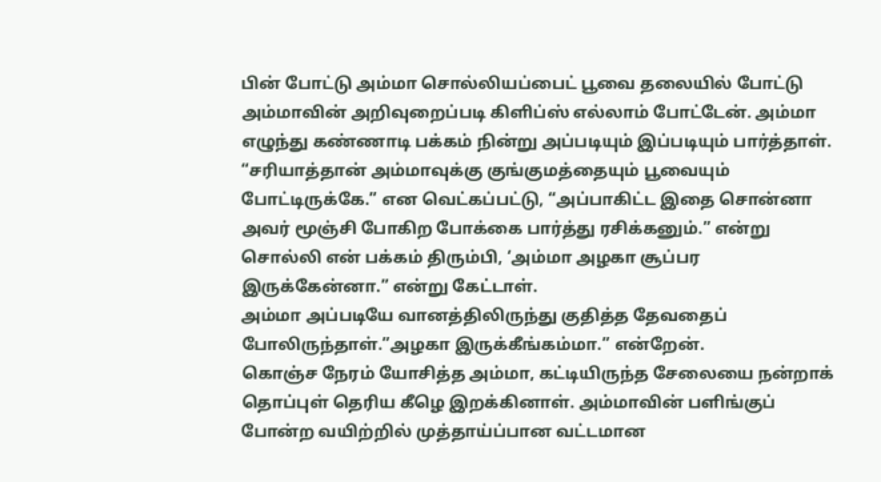பின் போட்டு அம்மா சொல்லியப்பைட் பூவை தலையில் போட்டு அம்மாவின் அறிவுறைப்படி கிளிப்ஸ் எல்லாம் போட்டேன். அம்மா எழுந்து கண்ணாடி பக்கம் நின்று அப்படியும் இப்படியும் பார்த்தாள்.
“சரியாத்தான் அம்மாவுக்கு குங்குமத்தையும் பூவையும் போட்டிருக்கே.” என வெட்கப்பட்டு, “அப்பாகிட்ட இதை சொன்னா அவர் மூஞ்சி போகிற போக்கை பார்த்து ரசிக்கனும்.” என்று சொல்லி என் பக்கம் திரும்பி, ‘அம்மா அழகா சூப்பர இருக்கேன்னா.” என்று கேட்டாள்.
அம்மா அப்படியே வானத்திலிருந்து குதித்த தேவதைப் போலிருந்தாள்.”அழகா இருக்கீங்கம்மா.” என்றேன்.
கொஞ்ச நேரம் யோசித்த அம்மா, கட்டியிருந்த சேலையை நன்றாக் தொப்புள் தெரிய கீழெ இறக்கினாள். அம்மாவின் பளிங்குப் போன்ற வயிற்றில் முத்தாய்ப்பான வட்டமான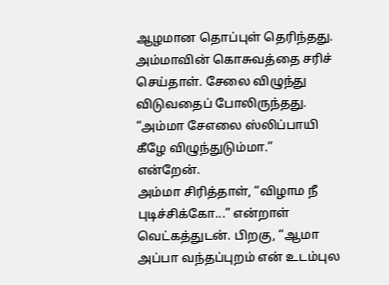ஆழமான தொப்புள் தெரிந்தது. அம்மாவின் கொசுவத்தை சரிச் செய்தாள். சேலை விழுந்து விடுவதைப் போலிருந்தது. “அம்மா சேஎலை ஸ்லிப்பாயி கீழே விழுந்துடும்மா.” என்றேன்.
அம்மா சிரித்தாள், “விழாம நீ புடிச்சிக்கோ...” என்றாள் வெட்கத்துடன். பிறகு, “ஆமா அப்பா வந்தப்புறம் என் உடம்புல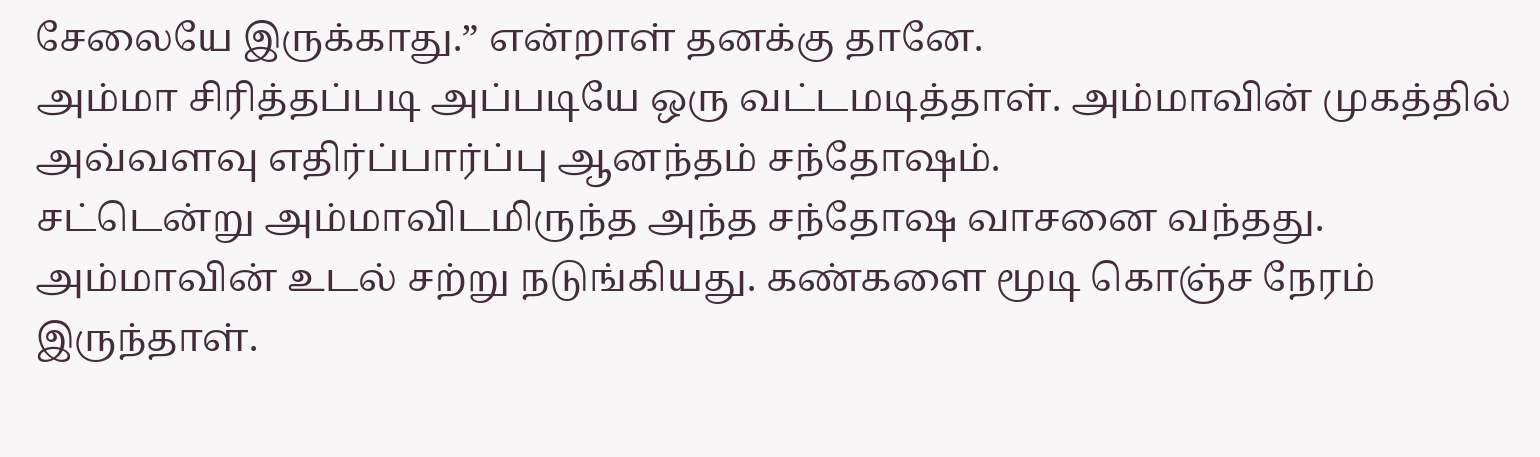சேலையே இருக்காது.” என்றாள் தனக்கு தானே.
அம்மா சிரித்தப்படி அப்படியே ஒரு வட்டமடித்தாள். அம்மாவின் முகத்தில் அவ்வளவு எதிர்ப்பார்ப்பு ஆனந்தம் சந்தோஷம்.
சட்டென்று அம்மாவிடமிருந்த அந்த சந்தோஷ வாசனை வந்தது. அம்மாவின் உடல் சற்று நடுங்கியது. கண்களை மூடி கொஞ்ச நேரம் இருந்தாள்.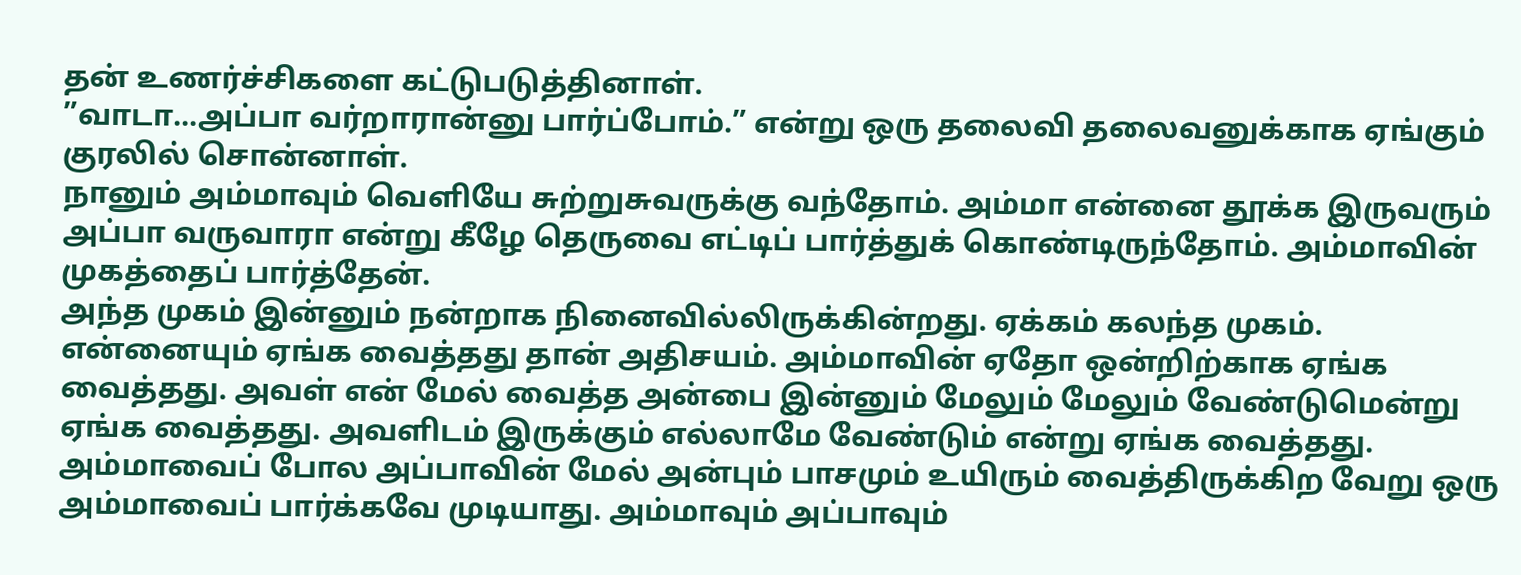தன் உணர்ச்சிகளை கட்டுபடுத்தினாள்.
”வாடா...அப்பா வர்றாரான்னு பார்ப்போம்.” என்று ஒரு தலைவி தலைவனுக்காக ஏங்கும் குரலில் சொன்னாள்.
நானும் அம்மாவும் வெளியே சுற்றுசுவருக்கு வந்தோம். அம்மா என்னை தூக்க இருவரும் அப்பா வருவாரா என்று கீழே தெருவை எட்டிப் பார்த்துக் கொண்டிருந்தோம். அம்மாவின் முகத்தைப் பார்த்தேன்.
அந்த முகம் இன்னும் நன்றாக நினைவில்லிருக்கின்றது. ஏக்கம் கலந்த முகம்.
என்னையும் ஏங்க வைத்தது தான் அதிசயம். அம்மாவின் ஏதோ ஒன்றிற்காக ஏங்க வைத்தது. அவள் என் மேல் வைத்த அன்பை இன்னும் மேலும் மேலும் வேண்டுமென்று ஏங்க வைத்தது. அவளிடம் இருக்கும் எல்லாமே வேண்டும் என்று ஏங்க வைத்தது.
அம்மாவைப் போல அப்பாவின் மேல் அன்பும் பாசமும் உயிரும் வைத்திருக்கிற வேறு ஒரு அம்மாவைப் பார்க்கவே முடியாது. அம்மாவும் அப்பாவும்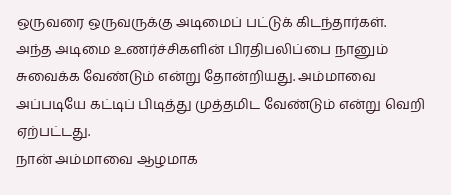ஒருவரை ஒருவருக்கு அடிமைப் பட்டுக் கிடந்தார்கள்.
அந்த அடிமை உணர்ச்சிகளின் பிரதிபலிப்பை நானும் சுவைக்க வேண்டும் என்று தோன்றியது. அம்மாவை அப்படியே கட்டிப் பிடித்து முத்தமிட வேண்டும் என்று வெறி ஏற்பட்டது.
நான் அம்மாவை ஆழமாக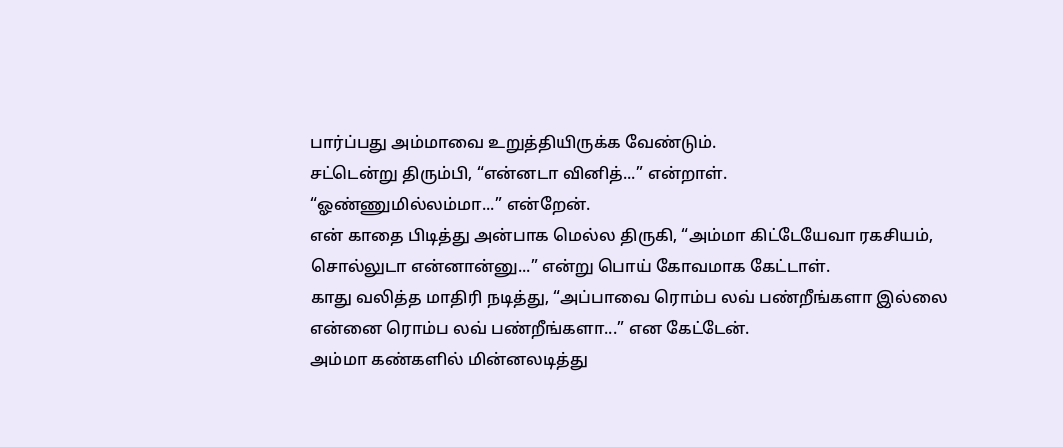பார்ப்பது அம்மாவை உறுத்தியிருக்க வேண்டும்.
சட்டென்று திரும்பி, “என்னடா வினித்...” என்றாள்.
“ஓண்ணுமில்லம்மா...” என்றேன்.
என் காதை பிடித்து அன்பாக மெல்ல திருகி, “அம்மா கிட்டேயேவா ரகசியம், சொல்லுடா என்னான்னு...” என்று பொய் கோவமாக கேட்டாள்.
காது வலித்த மாதிரி நடித்து, “அப்பாவை ரொம்ப லவ் பண்றீங்களா இல்லை என்னை ரொம்ப லவ் பண்றீங்களா...” என கேட்டேன்.
அம்மா கண்களில் மின்னலடித்து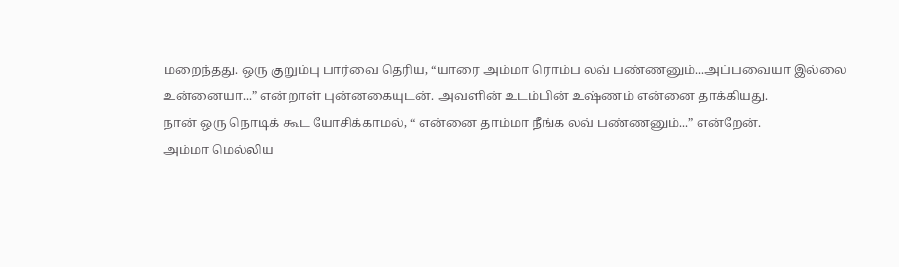மறைந்தது. ஒரு குறும்பு பார்வை தெரிய, “யாரை அம்மா ரொம்ப லவ் பண்ணனும்...அப்பவையா இல்லை உன்னையா...” என்றாள் புன்னகையுடன். அவளின் உடம்பின் உஷ்ணம் என்னை தாக்கியது.
நான் ஒரு நொடிக் கூட யோசிக்காமல், “ என்னை தாம்மா நீங்க லவ் பண்ணனும்...” என்றேன்.
அம்மா மெல்லிய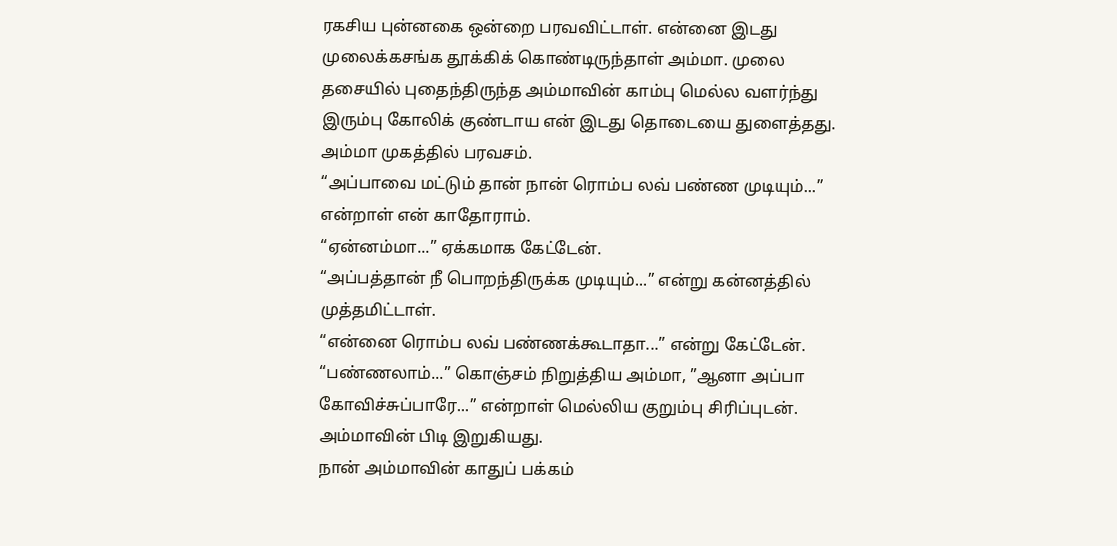ரகசிய புன்னகை ஒன்றை பரவவிட்டாள். என்னை இடது முலைக்கசங்க தூக்கிக் கொண்டிருந்தாள் அம்மா. முலை தசையில் புதைந்திருந்த அம்மாவின் காம்பு மெல்ல வளர்ந்து இரும்பு கோலிக் குண்டாய என் இடது தொடையை துளைத்தது.
அம்மா முகத்தில் பரவசம்.
“அப்பாவை மட்டும் தான் நான் ரொம்ப லவ் பண்ண முடியும்...” என்றாள் என் காதோராம்.
“ஏன்னம்மா...” ஏக்கமாக கேட்டேன்.
“அப்பத்தான் நீ பொறந்திருக்க முடியும்...” என்று கன்னத்தில் முத்தமிட்டாள்.
“என்னை ரொம்ப லவ் பண்ணக்கூடாதா...” என்று கேட்டேன்.
“பண்ணலாம்...” கொஞ்சம் நிறுத்திய அம்மா, ”ஆனா அப்பா கோவிச்சுப்பாரே...” என்றாள் மெல்லிய குறும்பு சிரிப்புடன்.
அம்மாவின் பிடி இறுகியது.
நான் அம்மாவின் காதுப் பக்கம்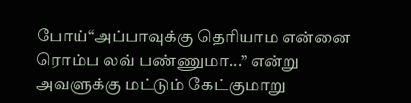போய்“அப்பாவுக்கு தெரியாம என்னை ரொம்ப லவ் பண்ணுமா...” என்று அவளுக்கு மட்டும் கேட்குமாறு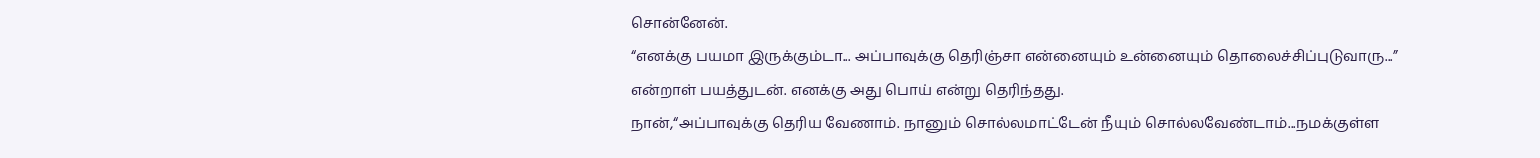சொன்னேன்.
“எனக்கு பயமா இருக்கும்டா... அப்பாவுக்கு தெரிஞ்சா என்னையும் உன்னையும் தொலைச்சிப்புடுவாரு...” என்றாள் பயத்துடன். எனக்கு அது பொய் என்று தெரிந்தது.
நான்,“அப்பாவுக்கு தெரிய வேணாம். நானும் சொல்லமாட்டேன் நீயும் சொல்லவேண்டாம்...நமக்குள்ள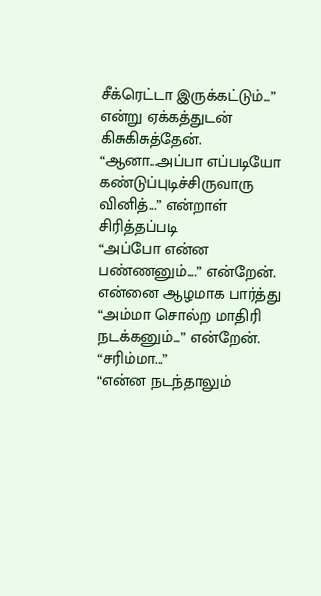சீக்ரெட்டா இருக்கட்டும்...” என்று ஏக்கத்துடன் கிசுகிசுத்தேன்.
“ஆனா...அப்பா எப்படியோ கண்டுப்புடிச்சிருவாரு வினித்...” என்றாள் சிரித்தப்படி
“அப்போ என்ன பண்ணனும்....” என்றேன்.
என்னை ஆழமாக பார்த்து “அம்மா சொல்ற மாதிரி நடக்கனும்...” என்றேன்.
“சரிம்மா...”
“என்ன நடந்தாலும்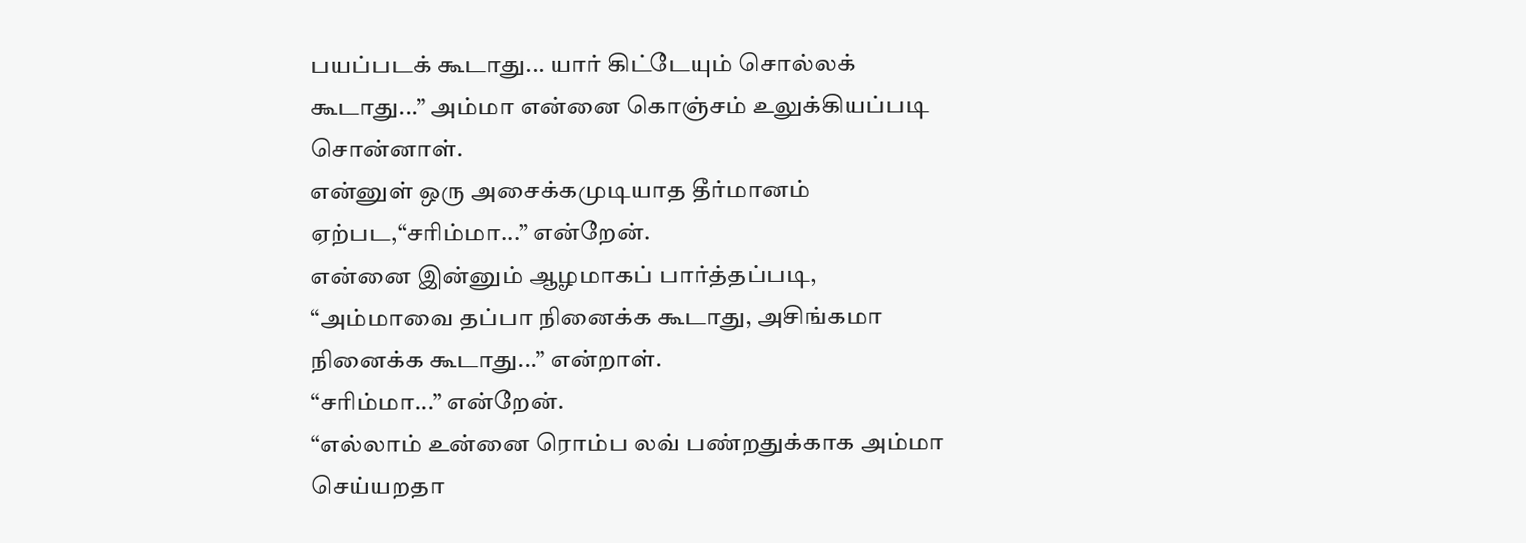பயப்படக் கூடாது... யார் கிட்டேயும் சொல்லக் கூடாது...” அம்மா என்னை கொஞ்சம் உலுக்கியப்படி சொன்னாள்.
என்னுள் ஒரு அசைக்கமுடியாத தீர்மானம் ஏற்பட,“சரிம்மா...” என்றேன்.
என்னை இன்னும் ஆழமாகப் பார்த்தப்படி, “அம்மாவை தப்பா நினைக்க கூடாது, அசிங்கமா நினைக்க கூடாது...” என்றாள்.
“சரிம்மா...” என்றேன்.
“எல்லாம் உன்னை ரொம்ப லவ் பண்றதுக்காக அம்மா செய்யறதா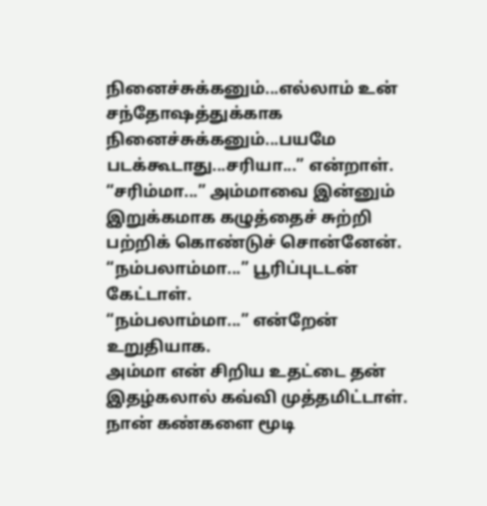நினைச்சுக்கனும்...எல்லாம் உன் சந்தோஷத்துக்காக நினைச்சுக்கனும்...பயமே படக்கூடாது...சரியா...” என்றாள்.
“சரிம்மா...” அம்மாவை இன்னும் இறுக்கமாக கழுத்தைச் சுற்றி பற்றிக் கொண்டுச் சொன்னேன்.
“நம்பலாம்மா...” பூரிப்புடடன் கேட்டாள்.
“நம்பலாம்மா...” என்றேன் உறுதியாக.
அம்மா என் சிறிய உதட்டை தன் இதழ்கலால் கவ்வி முத்தமிட்டாள். நான் கண்களை மூடி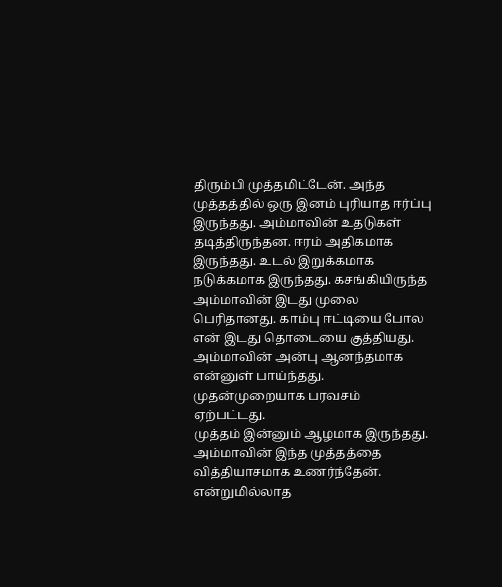திரும்பி முத்தமிட்டேன். அந்த முத்தத்தில் ஒரு இனம் புரியாத ஈர்ப்பு இருந்தது. அம்மாவின் உதடுகள் தடித்திருந்தன. ஈரம் அதிகமாக இருந்தது. உடல் இறுக்கமாக நடுக்கமாக இருந்தது. கசங்கியிருந்த அம்மாவின் இடது முலை பெரிதானது. காம்பு ஈட்டியை போல என் இடது தொடையை குத்தியது. அம்மாவின் அன்பு ஆனந்தமாக என்னுள் பாய்ந்தது. முதன்முறையாக பரவசம் ஏற்பட்டது.
முத்தம் இன்னும் ஆழமாக இருந்தது. அம்மாவின் இந்த முத்தத்தை வித்தியாசமாக உணர்ந்தேன். என்றுமில்லாத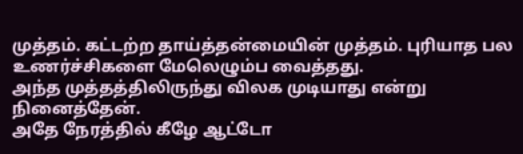முத்தம். கட்டற்ற தாய்த்தன்மையின் முத்தம். புரியாத பல உணர்ச்சிகளை மேலெழும்ப வைத்தது.
அந்த முத்தத்திலிருந்து விலக முடியாது என்று நினைத்தேன்.
அதே நேரத்தில் கீழே ஆட்டோ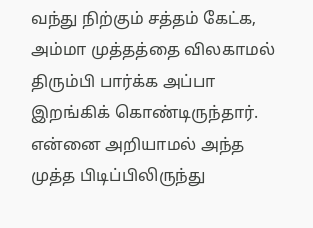வந்து நிற்கும் சத்தம் கேட்க, அம்மா முத்தத்தை விலகாமல் திரும்பி பார்க்க அப்பா இறங்கிக் கொண்டிருந்தார்.
என்னை அறியாமல் அந்த முத்த பிடிப்பிலிருந்து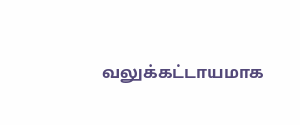வலுக்கட்டாயமாக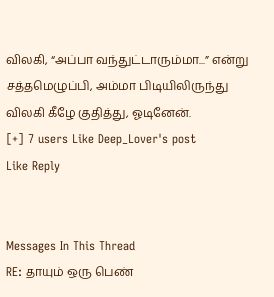விலகி, “அப்பா வந்துட்டாரும்மா...” என்று சத்தமெழுப்பி, அம்மா பிடியிலிருந்து விலகி கீழே குதித்து, ஓடினேன்.
[+] 7 users Like Deep_Lover's post
Like Reply


Messages In This Thread
RE: தாயும் ஒரு பெண்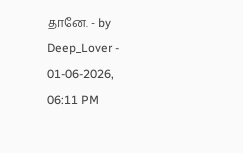தானே. - by Deep_Lover - 01-06-2026, 06:11 PM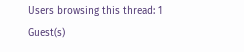Users browsing this thread: 1 Guest(s)